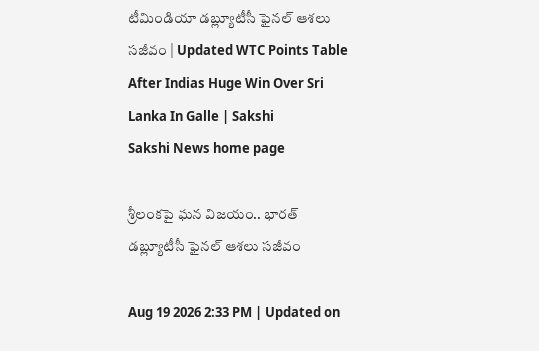టీమిండియా డబ్ల్యూటీసీ ఫైనల్ ఆశలు సజీవం | Updated WTC Points Table After Indias Huge Win Over Sri Lanka In Galle | Sakshi
Sakshi News home page

శ్రీలంకపై ఘన విజయం.. భారత్‌ డబ్ల్యూటీసీ ఫైనల్ ఆశలు సజీవం

Aug 19 2026 2:33 PM | Updated on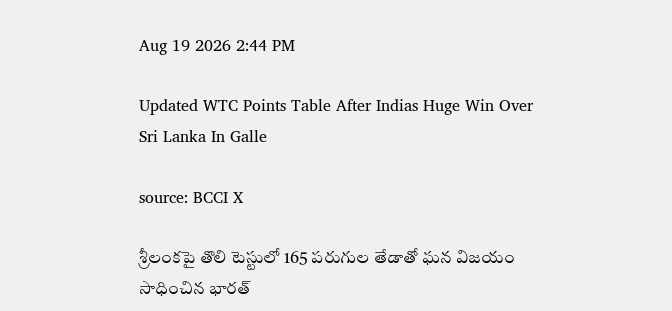Aug 19 2026 2:44 PM

Updated WTC Points Table After Indias Huge Win Over Sri Lanka In Galle

source: BCCI X

శ్రీలంకపై తొలి టెస్టులో 165 పరుగుల తేడాతో ఘన విజయం సాధించిన భారత్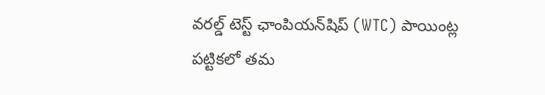వరల్డ్ టెస్ట్ ఛాంపియన్‌షిప్ (WTC) పాయింట్ల పట్టికలో తమ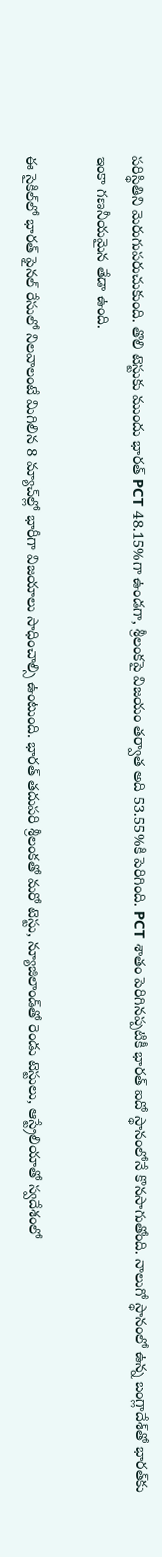పరిస్థితిని మెరుగుపరుచుకుంది. తొలి టెస్టుకు ముందు భారత్ PCT 48.15%గా ఉండగా, శ్రీలంకపై విజయం తర్వాత అది 53.55%కి పెరిగింది. PCT శాతం పెరిగినప్పటికీ భారత్ ఐదో స్థానంలోనే కొనసాగుతోంది. నాలుగో స్థానంలో ఉన్న బంగ్లాదేశ్‌తో భారత్‌కు ఇంకా గణనీయమైన తేడా ఉంది.

ఈ సైకిల్‌లో భారత్ ఫైనల్ రేసులో నిలవాలంటే మిగిలిన 8 మ్యాచ్‌ల్లో భారీగా విజయాలు సాధించాల్సి ఉంటుంది. భారత్‌ తదుపరి శ్రీలంకతో మరో టెస్టు, న్యూజిలాండ్‌తో రెండు టెస్టులు, ఆస్ట్రేలియాతో స్వదేశంలో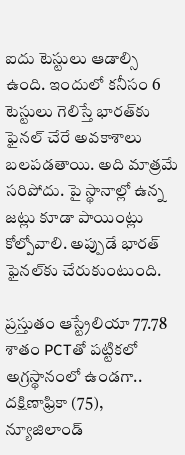ఐదు టెస్టులు ఆడాల్సి ఉంది. ఇందులో కనీసం 6 టెస్టులు గెలిస్తే భారత్‌కు ఫైనల్ చేరే అవకాశాలు బలపడతాయి. అది మాత్రమే సరిపోదు. పై స్థానాల్లో ఉన్న జట్లు కూడా పాయింట్లు కోల్పోవాలి. అప్పుడే భారత్‌ ఫైనల్‌కు చేరుకుంటుంది.

ప్రస్తుతం ఆస్ట్రేలియా 77.78 శాతం PCTతో పట్టికలో అగ్రస్థానంలో ఉండగా.. దక్షిణాఫ్రికా (75), న్యూజిలాండ్‌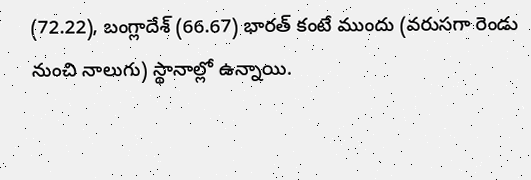(72.22), బంగ్లాదేశ్‌ (66.67) భారత్‌ కంటే ముందు (వరుసగా రెండు నుంచి నాలుగు) స్థానాల్లో ఉన్నాయి.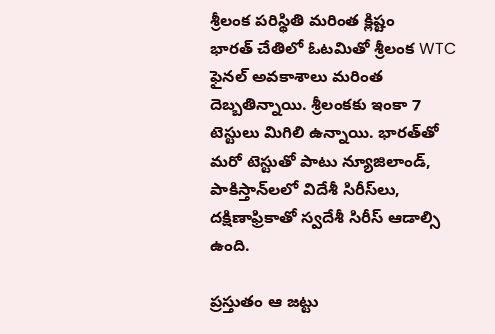శ్రీలంక పరిస్థితి మరింత క్లిష్టం
భారత్ చేతిలో ఓటమితో శ్రీలంక WTC ఫైనల్ అవకాశాలు మరింత దెబ్బతిన్నాయి. శ్రీలంకకు ఇంకా 7 టెస్టులు మిగిలి ఉన్నాయి. భారత్‌తో మరో టెస్టుతో పాటు న్యూజిలాండ్, పాకిస్తాన్‌లలో విదేశీ సిరీస్‌లు, దక్షిణాఫ్రికాతో స్వదేశీ సిరీస్ ఆడాల్సి ఉంది.

ప్రస్తుతం ఆ జట్టు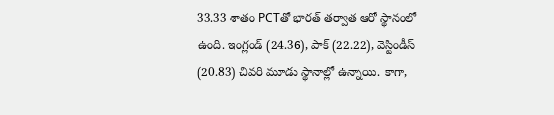33.33 శాతం PCTతో భారత్‌ తర్వాత ఆరో స్థానంలో ఉంది. ఇంగ్లండ్‌ (24.36), పాక్‌ (22.22), వెస్టిండీస్‌ (20.83) చివరి మూడు స్థానాల్లో ఉన్నాయి. కాగా,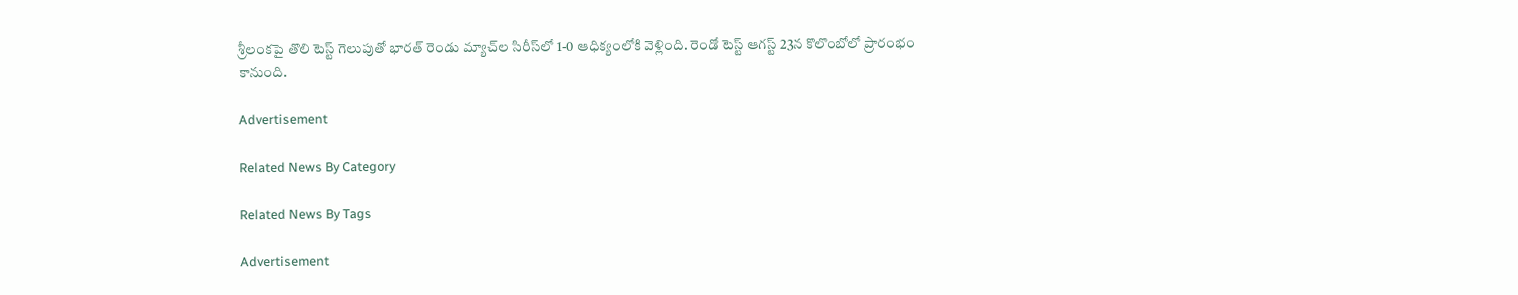శ్రీలంకపై తొలి టెస్ట్‌ గెలుపుతో భారత్‌ రెండు మ్యాచ్‌ల సిరీస్‌లో 1-0 ఆధిక్యంలోకి వెళ్లింది. రెండో టెస్ట్‌ ఆగస్ట్‌ 23న కొలొంబోలో ప్రారంభం కానుంది.

Advertisement

Related News By Category

Related News By Tags

Advertisement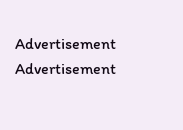Advertisement
Advertisement